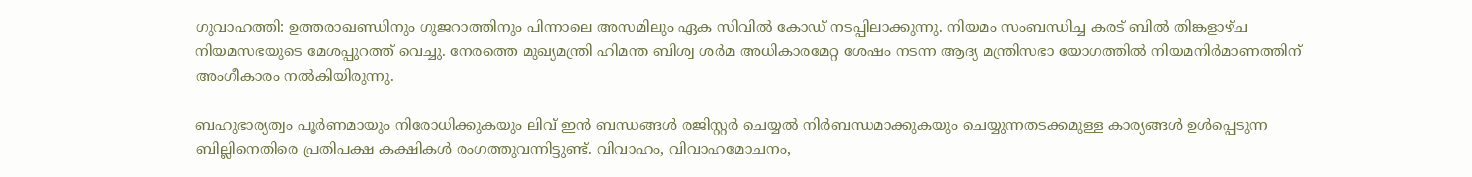ഗുവാഹത്തി: ഉത്തരാഖണ്ഡിനും ഗുജറാത്തിനും പിന്നാലെ അസമിലും ഏക സിവില്‍ കോഡ് നടപ്പിലാക്കുന്നു. നിയമം സംബന്ധിച്ച കരട് ബില്‍ തിങ്കളാഴ്ച നിയമസഭയുടെ മേശപ്പുറത്ത് വെച്ചു. നേരത്തെ മുഖ്യമന്ത്രി ഹിമന്ത ബിശ്വ ശര്‍മ അധികാരമേറ്റ ശേഷം നടന്ന ആദ്യ മന്ത്രിസഭാ യോഗത്തില്‍ നിയമനിര്‍മാണത്തിന് അംഗീകാരം നല്‍കിയിരുന്നു.

ബഹുഭാര്യത്വം പൂര്‍ണമായും നിരോധിക്കുകയും ലിവ് ഇന്‍ ബന്ധങ്ങള്‍ രജിസ്റ്റര്‍ ചെയ്യല്‍ നിര്‍ബന്ധമാക്കുകയും ചെയ്യുന്നതടക്കമുള്ള കാര്യങ്ങള്‍ ഉള്‍പ്പെടുന്ന ബില്ലിനെതിരെ പ്രതിപക്ഷ കക്ഷികള്‍ രംഗത്തുവന്നിട്ടുണ്ട്. വിവാഹം, വിവാഹമോചനം,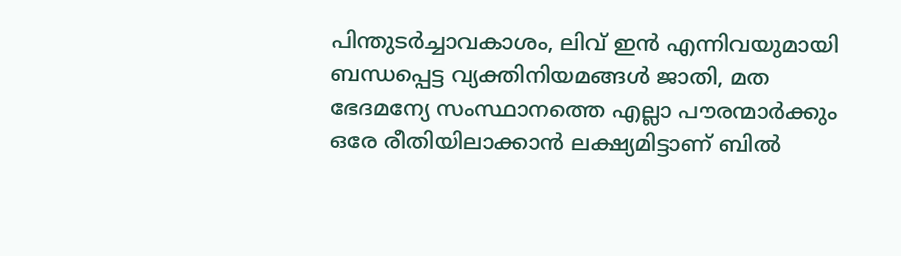പിന്തുടര്‍ച്ചാവകാശം, ലിവ് ഇന്‍ എന്നിവയുമായി ബന്ധപ്പെട്ട വ്യക്തിനിയമങ്ങള്‍ ജാതി, മത ഭേദമന്യേ സംസ്ഥാനത്തെ എല്ലാ പൗരന്മാര്‍ക്കും ഒരേ രീതിയിലാക്കാന്‍ ലക്ഷ്യമിട്ടാണ് ബില്‍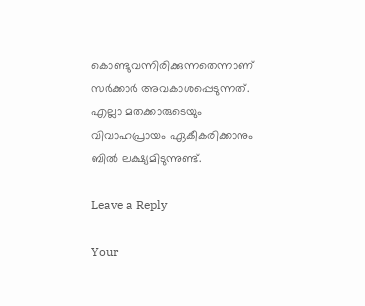കൊണ്ടുവന്നിരിക്കുന്നതെന്നാണ് സര്‍ക്കാര്‍ അവകാശപ്പെടുന്നത്. എല്ലാ മതക്കാരുടെയും വിവാഹപ്രായം ഏകീകരിക്കാനും ബില്‍ ലക്ഷ്യമിടുന്നുണ്ട്.

Leave a Reply

Your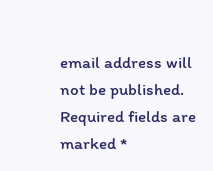email address will not be published. Required fields are marked *